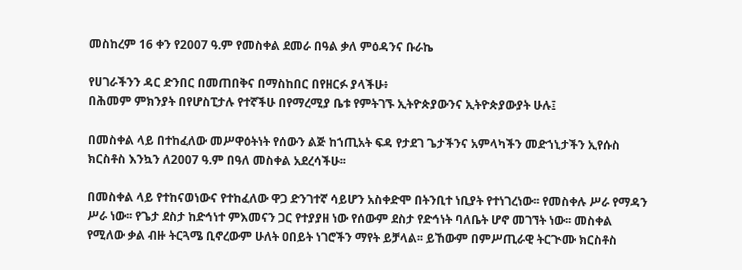መስከረም 16 ቀን የ2007 ዓ.ም የመስቀል ደመራ በዓል ቃለ ምዕዳንና ቡራኬ

የሀገራችንን ዳር ድንበር በመጠበቅና በማስከበር በየዘርፉ ያላችሁ፥
በሕመም ምክንያት በየሆስፒታሉ የተኛችሁ በየማረሚያ ቤቱ የምትገኙ ኢትዮጵያውንና ኢትዮጵያውያት ሁሉ፤

በመስቀል ላይ በተከፈለው መሥዋዕትነት የሰውን ልጅ ከኀጢአት ፍዳ የታደገ ጌታችንና አምላካችን መድኀኒታችን ኢየሱስ ክርስቶስ እንኳን ለ2007 ዓ.ም በዓለ መስቀል አደረሳችሁ፡፡

በመስቀል ላይ የተከናወነውና የተከፈለው ዋጋ ድንገተኛ ሳይሆን አስቀድሞ በትንቢተ ነቢያት የተነገረነው፡፡ የመስቀሉ ሥራ የማዳን ሥራ ነው፡፡ የጌታ ደስታ ከድኅነተ ምእመናን ጋር የተያያዘ ነው የሰውም ደስታ የድኅነት ባለቤት ሆኖ መገኘት ነው፡፡ መስቀል የሚለው ቃል ብዙ ትርጓሜ ቢኖረውም ሁለት ዐበይት ነገሮችን ማየት ይቻላል፡፡ ይኸውም በምሥጢራዊ ትርጒሙ ክርስቶስ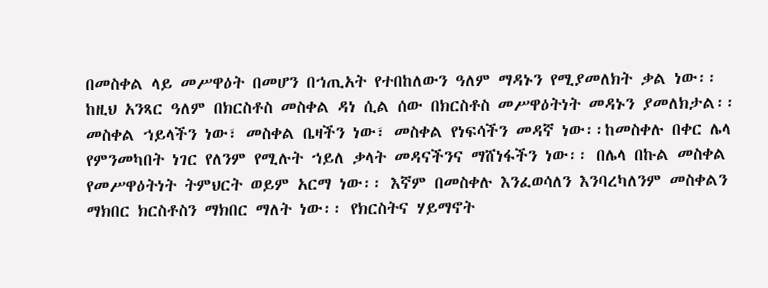በመስቀል ላይ መሥዋዕት በመሆን በኀጢአት የተበከለውን ዓለም ማዳኑን የሚያመለክት ቃል ነው፡፡ ከዚህ አንጻር ዓለም በክርስቶስ መስቀል ዳነ ሲል ሰው በክርስቶስ መሥዋዕትነት መዳኑን ያመለክታል፡፡ መስቀል ኀይላችን ነው፣ መስቀል ቤዛችን ነው፣ መስቀል የነፍሳችን መዳኛ ነው፡፡ከመስቀሉ በቀር ሌላ የምንመካበት ነገር የለንም የሚሉት ኀይለ ቃላት መዳናችንና ማሸነፋችን ነው፡፡ በሌላ በኩል መስቀል የመሥዋዕትነት ትምህርት ወይም አርማ ነው፡፡ እኛም በመስቀሉ እንፈወሳለን እንባረካለንም መስቀልን ማክበር ክርስቶስን ማክበር ማለት ነው፡፡ የክርስትና ሃይማኖት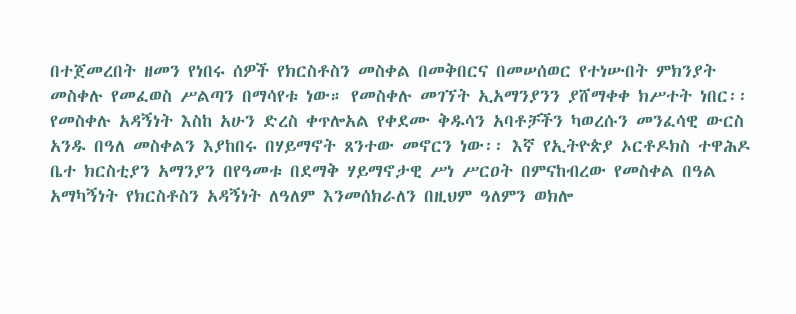በተጀመረበት ዘመን የነበሩ ሰዎች የክርስቶስን መስቀል በመቅበርና በመሠሰወር የተነሡበት ምክንያት መስቀሉ የመፈወስ ሥልጣን በማሳየቱ ነው። የመስቀሉ መገኘት ኢአማንያንን ያሸማቀቀ ክሥተት ነበር፡፡ የመስቀሉ አዳኝነት እስከ አሁን ድረስ ቀጥሎአል የቀደሙ ቅዱሳን አባቶቻችን ካወረሱን መንፈሳዊ ውርስ አንዱ በዓለ መስቀልን እያከበሩ በሃይማኖት ጸንተው መኖርን ነው፡፡ እኛ የኢትዮጵያ ኦርቶዶክስ ተዋሕዶ ቤተ ክርስቲያን አማንያን በየዓመቱ በደማቅ ሃይማኖታዊ ሥነ ሥርዐት በምናከብረው የመስቀል በዓል አማካኝነት የክርስቶስን አዳኝነት ለዓለም እንመሰክራለን በዚህም ዓለምን ወክሎ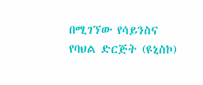በሚገኘው የሳይንስና የባህል ድርጅት (ዩኒስኮ)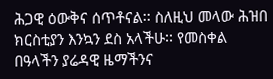ሕጋዊ ዕውቅና ሰጥቶናል፡፡ ስለዚህ መላው ሕዝበ ክርስቲያን እንኳን ደስ አላችሁ፡፡ የመስቀል በዓላችን ያሬዳዊ ዜማችንና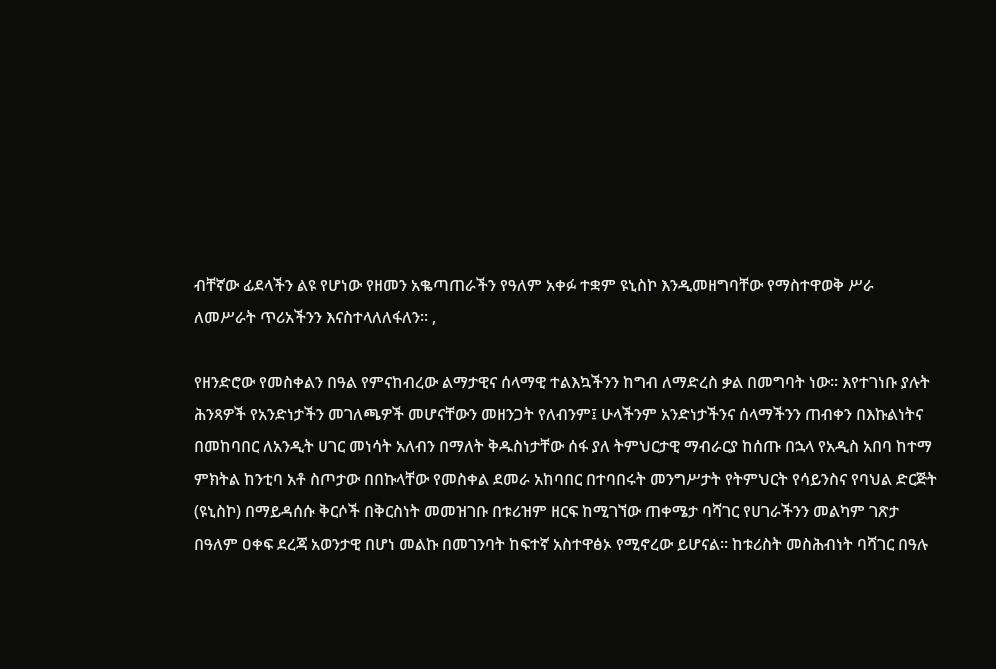ብቸኛው ፊደላችን ልዩ የሆነው የዘመን አቈጣጠራችን የዓለም አቀፉ ተቋም ዩኒስኮ እንዲመዘግባቸው የማስተዋወቅ ሥራ ለመሥራት ጥሪአችንን እናስተላለለፋለን፡፡ ,

የዘንድሮው የመስቀልን በዓል የምናከብረው ልማታዊና ሰላማዊ ተልእኳችንን ከግብ ለማድረስ ቃል በመግባት ነው፡፡ እየተገነቡ ያሉት ሕንጻዎች የአንድነታችን መገለጫዎች መሆናቸውን መዘንጋት የለብንም፤ ሁላችንም አንድነታችንና ሰላማችንን ጠብቀን በእኩልነትና በመከባበር ለአንዲት ሀገር መነሳት አለብን በማለት ቅዱስነታቸው ሰፋ ያለ ትምህርታዊ ማብራርያ ከሰጡ በኋላ የአዲስ አበባ ከተማ ምክትል ከንቲባ አቶ ስጦታው በበኩላቸው የመስቀል ደመራ አከባበር በተባበሩት መንግሥታት የትምህርት የሳይንስና የባህል ድርጅት (ዩኒስኮ) በማይዳሰሱ ቅርሶች በቅርስነት መመዝገቡ በቱሪዝም ዘርፍ ከሚገኘው ጠቀሜታ ባሻገር የሀገራችንን መልካም ገጽታ በዓለም ዐቀፍ ደረጃ አወንታዊ በሆነ መልኩ በመገንባት ከፍተኛ አስተዋፅኦ የሚኖረው ይሆናል፡፡ ከቱሪስት መስሕብነት ባሻገር በዓሉ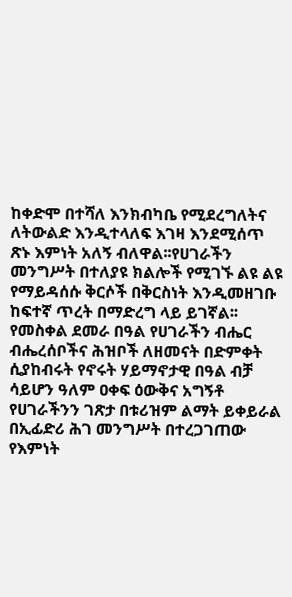ከቀድሞ በተሻለ እንክብካቤ የሚደረግለትና ለትውልድ እንዲተላለፍ እገዛ እንደሚሰጥ ጽኑ እምነት አለኝ ብለዋል፡፡የሀገራችን መንግሥት በተለያዩ ክልሎች የሚገኙ ልዩ ልዩ የማይዳሰሱ ቅርሶች በቅርስነት እንዲመዘገቡ ከፍተኛ ጥረት በማድረግ ላይ ይገኛል፡፡የመስቀል ደመራ በዓል የሀገራችን ብሔር ብሔረሰቦችና ሕዝቦች ለዘመናት በድምቀት ሲያከብሩት የኖሩት ሃይማኖታዊ በዓል ብቻ ሳይሆን ዓለም ዐቀፍ ዕውቅና አግኝቶ የሀገራችንን ገጽታ በቱሪዝም ልማት ይቀይራል በኢፊድሪ ሕገ መንግሥት በተረጋገጠው የእምነት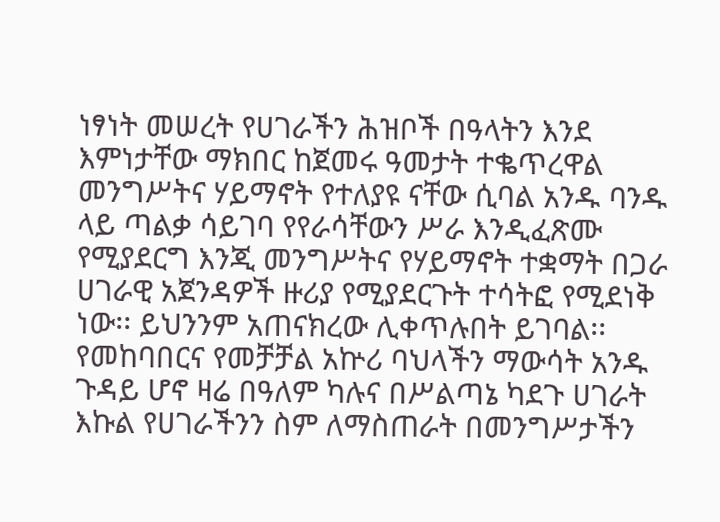ነፃነት መሠረት የሀገራችን ሕዝቦች በዓላትን እንደ እምነታቸው ማክበር ከጀመሩ ዓመታት ተቈጥረዋል መንግሥትና ሃይማኖት የተለያዩ ናቸው ሲባል አንዱ ባንዱ ላይ ጣልቃ ሳይገባ የየራሳቸውን ሥራ እንዲፈጽሙ የሚያደርግ እንጂ መንግሥትና የሃይማኖት ተቋማት በጋራ ሀገራዊ አጀንዳዎች ዙሪያ የሚያደርጉት ተሳትፎ የሚደነቅ ነው፡፡ ይህንንም አጠናክረው ሊቀጥሉበት ይገባል፡፡ የመከባበርና የመቻቻል አኵሪ ባህላችን ማውሳት አንዱ ጉዳይ ሆኖ ዛሬ በዓለም ካሉና በሥልጣኔ ካደጉ ሀገራት እኩል የሀገራችንን ስም ለማስጠራት በመንግሥታችን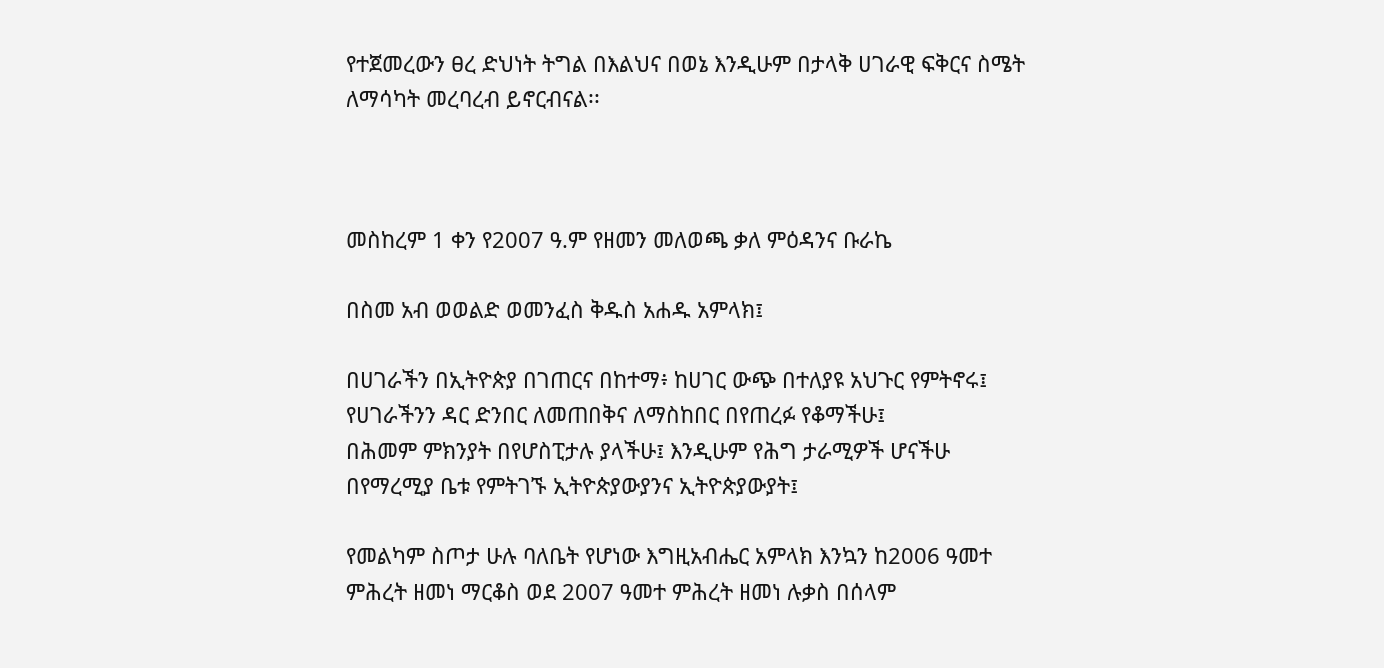የተጀመረውን ፀረ ድህነት ትግል በእልህና በወኔ እንዲሁም በታላቅ ሀገራዊ ፍቅርና ስሜት ለማሳካት መረባረብ ይኖርብናል፡፡



መስከረም 1 ቀን የ2007 ዓ.ም የዘመን መለወጫ ቃለ ምዕዳንና ቡራኬ

በስመ አብ ወወልድ ወመንፈስ ቅዱስ አሐዱ አምላክ፤

በሀገራችን በኢትዮጵያ በገጠርና በከተማ፥ ከሀገር ውጭ በተለያዩ አህጉር የምትኖሩ፤
የሀገራችንን ዳር ድንበር ለመጠበቅና ለማስከበር በየጠረፉ የቆማችሁ፤
በሕመም ምክንያት በየሆስፒታሉ ያላችሁ፤ እንዲሁም የሕግ ታራሚዎች ሆናችሁ በየማረሚያ ቤቱ የምትገኙ ኢትዮጵያውያንና ኢትዮጵያውያት፤

የመልካም ስጦታ ሁሉ ባለቤት የሆነው እግዚአብሔር አምላክ እንኳን ከ2006 ዓመተ ምሕረት ዘመነ ማርቆስ ወደ 2007 ዓመተ ምሕረት ዘመነ ሉቃስ በሰላም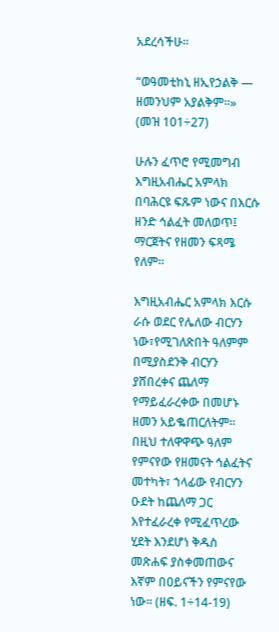አደረሳችሁ፡፡

“ወዓመቲከኒ ዘኢየኃልቅ — ዘመንህም አያልቅም።»
(መዝ 101÷27)

ሁሉን ፈጥሮ የሚመግብ እግዚአብሔር አምላክ በባሕርዩ ፍጹም ነውና በእርሱ ዘንድ ኅልፈት መለወጥ፤ ማርጀትና የዘመን ፍጻሜ የለም፡፡

እግዚአብሔር አምላክ እርሱ ራሱ ወደር የሌለው ብርሃን ነው፣የሚገለጽበት ዓለምም በሚያስደንቅ ብርሃን ያሸበረቀና ጨለማ የማይፈራረቀው በመሆኑ ዘመን አይቈጠርለትም፡፡ በዚህ ተለዋዋጭ ዓለም የምናየው የዘመናት ኅልፈትና መተካት፣ ኀላፊው የብርሃን ዑደት ከጨለማ ጋር እየተፈራረቀ የሚፈጥረው ሂደት እንደሆነ ቅዱስ መጽሐፍ ያስቀመጠውና እኛም በዐይናችን የምናየው ነው። (ዘፍ. 1÷14-19)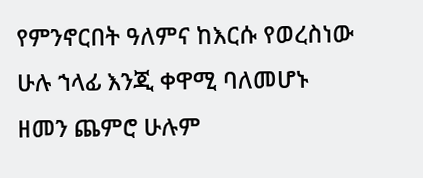የምንኖርበት ዓለምና ከእርሱ የወረስነው ሁሉ ኀላፊ እንጂ ቀዋሚ ባለመሆኑ ዘመን ጨምሮ ሁሉም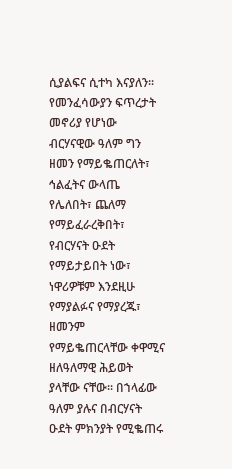ሲያልፍና ሲተካ እናያለን፡፡ የመንፈሳውያን ፍጥረታት መኖሪያ የሆነው ብርሃናዊው ዓለም ግን ዘመን የማይቈጠርለት፣ ኅልፈትና ውላጤ የሌለበት፣ ጨለማ የማይፈራረቅበት፣ የብርሃናት ዑደት የማይታይበት ነው፣ ነዋሪዎቹም እንደዚሁ የማያልፉና የማያረጁ፣ ዘመንም የማይቈጠርላቸው ቀዋሚና ዘለዓለማዊ ሕይወት ያላቸው ናቸው፡፡ በኀላፊው ዓለም ያሉና በብርሃናት ዑደት ምክንያት የሚቈጠሩ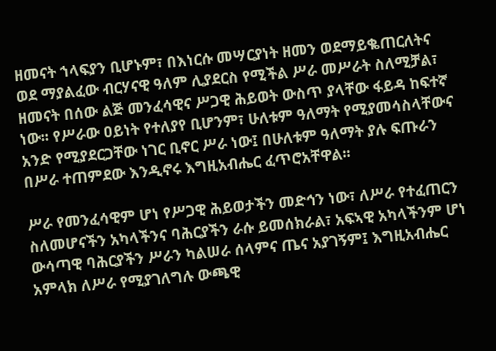ዘመናት ኀላፍያን ቢሆኑም፣ በእነርሱ መሣርያነት ዘመን ወደማይቈጠርለትና ወደ ማያልፈው ብርሃናዊ ዓለም ሊያደርስ የሚችል ሥራ መሥራት ስለሚቻል፣ ዘመናት በሰው ልጅ መንፈሳዊና ሥጋዊ ሕይወት ውስጥ ያላቸው ፋይዳ ከፍተኛ ነው፡፡ የሥራው ዐይነት የተለያየ ቢሆንም፣ ሁለቱም ዓለማት የሚያመሳስላቸውና አንድ የሚያደርጋቸው ነገር ቢኖር ሥራ ነው፤ በሁለቱም ዓለማት ያሉ ፍጡራን በሥራ ተጠምደው እንዲኖሩ እግዚአብሔር ፈጥሮአቸዋል፡፡

ሥራ የመንፈሳዊም ሆነ የሥጋዊ ሕይወታችን መድኅን ነው፣ ለሥራ የተፈጠርን ስለመሆናችን አካላችንና ባሕርያችን ራሱ ይመሰክራል፣ አፍኣዊ አካላችንም ሆነ ውሳጣዊ ባሕርያችን ሥራን ካልሠራ ሰላምና ጤና አያገኝም፤ እግዚአብሔር አምላክ ለሥራ የሚያገለግሉ ውጫዊ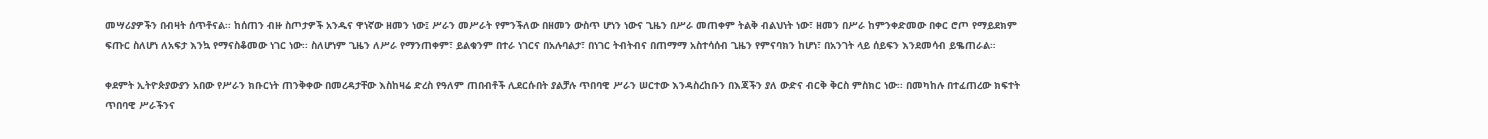መሣሪያዎችን በብዛት ሰጥቶናል፡፡ ከሰጠን ብዙ ስጦታዎች አንዱና ዋነኛው ዘመን ነው፤ ሥራን መሥራት የምንችለው በዘመን ውስጥ ሆነን ነውና ጊዜን በሥራ መጠቀም ትልቅ ብልህነት ነው፣ ዘመን በሥራ ከምንቀድመው በቀር ሮጦ የማይደክም ፍጡር ስለሆነ ለአፍታ እንኳ የማናስቆመው ነገር ነው፡፡ ስለሆነም ጊዜን ለሥራ የማንጠቀም፣ ይልቁንም በተራ ነገርና በአሉባልታ፣ በነገር ትብትብና በጠማማ አስተሳሰብ ጊዜን የምናባክን ከሆነ፣ በአንገት ላይ ሰይፍን እንደመሳብ ይቈጠራል።

ቀደምት ኢትዮጵያውያን አበው የሥራን ክቡርነት ጠንቅቀው በመረዳታቸው እስከዛሬ ድረስ የዓለም ጠበብቶች ሊደርሱበት ያልቻሉ ጥበባዊ ሥራን ሠርተው እንዳስረከቡን በእጃችን ያለ ውድና ብርቅ ቅርስ ምስክር ነው፡፡ በመካከሉ በተፈጠረው ክፍተት ጥበባዊ ሥራችንና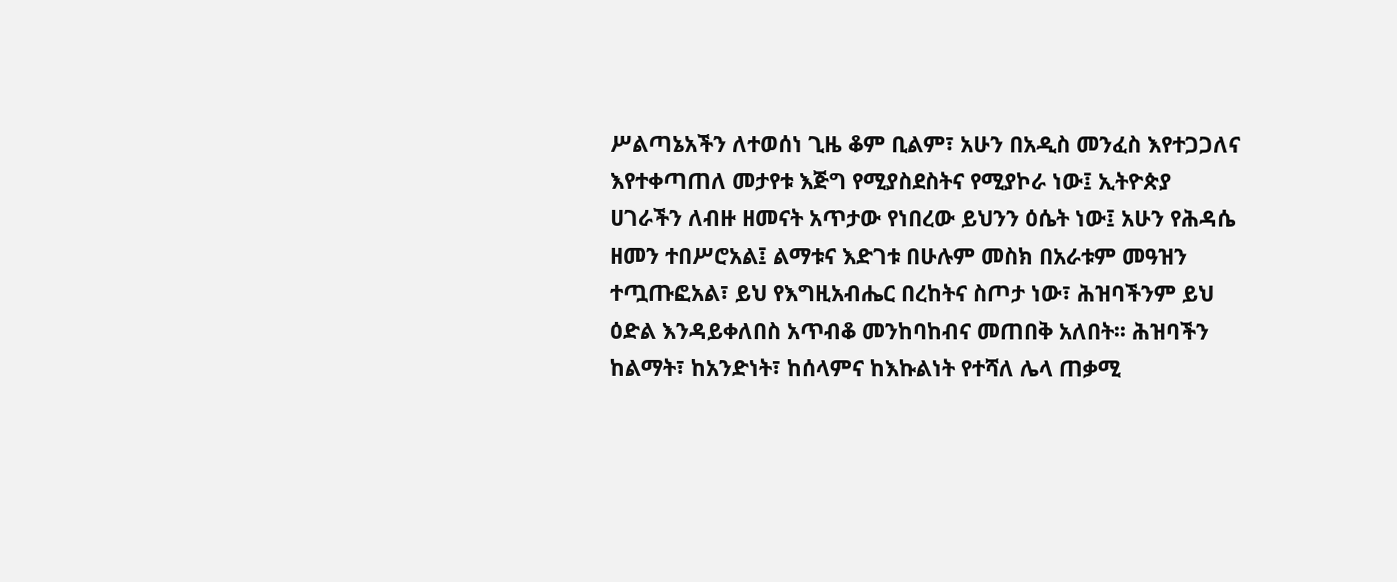ሥልጣኔአችን ለተወሰነ ጊዜ ቆም ቢልም፣ አሁን በአዲስ መንፈስ እየተጋጋለና እየተቀጣጠለ መታየቱ እጅግ የሚያስደስትና የሚያኮራ ነው፤ ኢትዮጵያ ሀገራችን ለብዙ ዘመናት አጥታው የነበረው ይህንን ዕሴት ነው፤ አሁን የሕዳሴ ዘመን ተበሥሮአል፤ ልማቱና እድገቱ በሁሉም መስክ በአራቱም መዓዝን ተጧጡፎአል፣ ይህ የእግዚአብሔር በረከትና ስጦታ ነው፣ ሕዝባችንም ይህ ዕድል እንዳይቀለበስ አጥብቆ መንከባከብና መጠበቅ አለበት፡፡ ሕዝባችን ከልማት፣ ከአንድነት፣ ከሰላምና ከእኩልነት የተሻለ ሌላ ጠቃሚ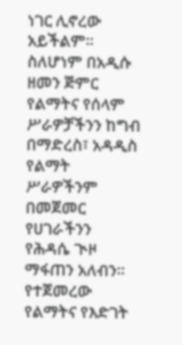ነገር ሊኖረው አይችልም፡፡ ስለሆነም በአዲሱ ዘመን ጅምር የልማትና የሰላም ሥራዎቻችንን ከግብ በማድረስ፣ አዳዲስ የልማት ሥራዎችንም በመጀመር የሀገራችንን የሕዳሴ ጒዞ ማፋጠን አለብን፡፡ የተጀመረው የልማትና የእድገት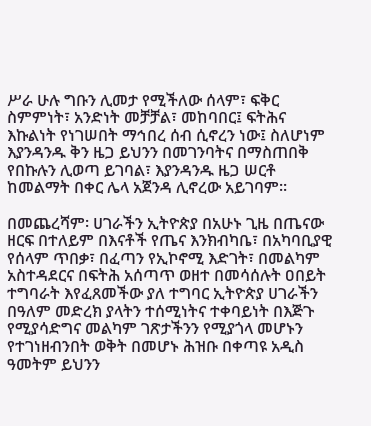ሥራ ሁሉ ግቡን ሊመታ የሚችለው ሰላም፣ ፍቅር ስምምነት፣ አንድነት መቻቻል፣ መከባበር፤ ፍትሕና እኩልነት የነገሠበት ማኅበረ ሰብ ሲኖረን ነው፤ ስለሆነም እያንዳንዱ ቅን ዜጋ ይህንን በመገንባትና በማስጠበቅ የበኩሉን ሊወጣ ይገባል፣ እያንዳንዱ ዜጋ ሠርቶ ከመልማት በቀር ሌላ አጀንዳ ሊኖረው አይገባም፡፡

በመጨረሻም፡ ሀገራችን ኢትዮጵያ በአሁኑ ጊዜ በጤናው ዘርፍ በተለይም በእናቶች የጤና እንክብካቤ፣ በአካባቢያዊ የሰላም ጥበቃ፣ በፈጣን የኢኮኖሚ እድገት፣ በመልካም አስተዳደርና በፍትሕ አሰጣጥ ወዘተ በመሳሰሉት ዐበይት ተግባራት እየፈጸመችው ያለ ተግባር ኢትዮጵያ ሀገራችን በዓለም መድረክ ያላትን ተሰሚነትና ተቀባይነት በእጅጉ የሚያሳድግና መልካም ገጽታችንን የሚያጎላ መሆኑን የተገነዘብንበት ወቅት በመሆኑ ሕዝቡ በቀጣዩ አዲስ ዓመትም ይህንን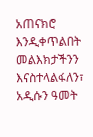አጠናክሮ እንዲቀጥልበት መልእክታችንን እናስተላልፋለን፣ አዲሱን ዓመት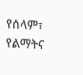የሰላም፣ የልማትና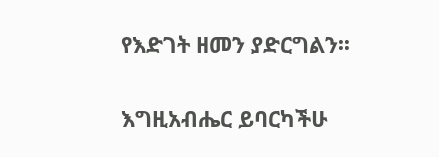የእድገት ዘመን ያድርግልን፡፡

እግዚአብሔር ይባርካችሁ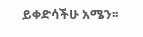ይቀድሳችሁ አሜን፡፡